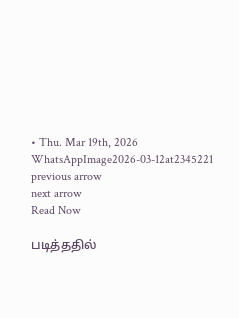• Thu. Mar 19th, 2026
WhatsAppImage2026-03-12at2345221
previous arrow
next arrow
Read Now

படித்ததில்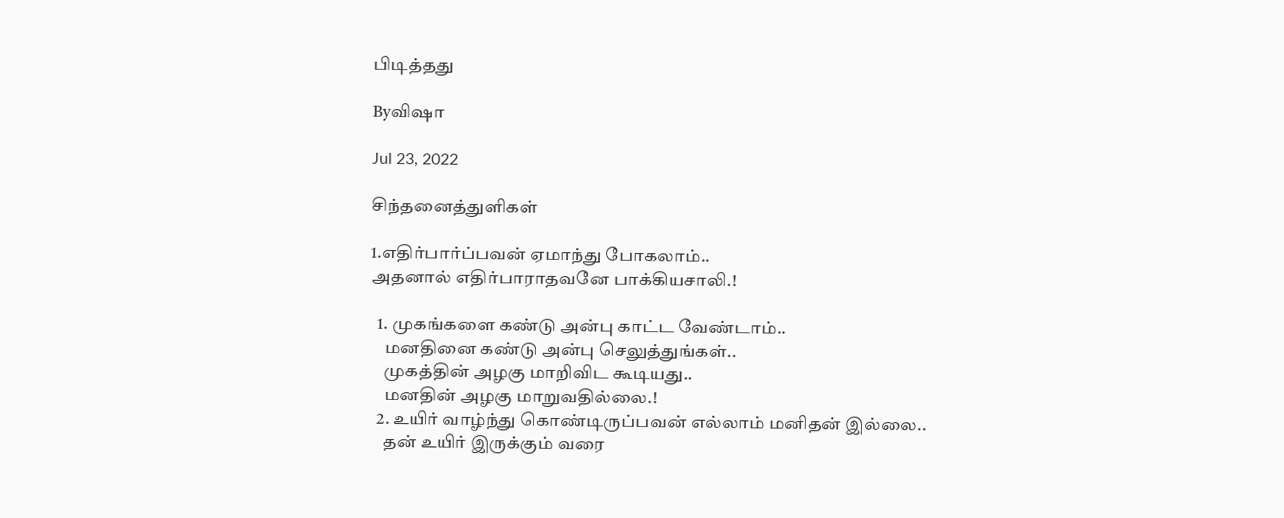பிடித்தது

Byவிஷா

Jul 23, 2022

சிந்தனைத்துளிகள்

1.எதிர்பார்ப்பவன் ஏமாந்து போகலாம்..
அதனால் எதிர்பாராதவனே பாக்கியசாலி.!

  1. முகங்களை கண்டு அன்பு காட்ட வேண்டாம்..
    மனதினை கண்டு அன்பு செலுத்துங்கள்..
    முகத்தின் அழகு மாறிவிட கூடியது..
    மனதின் அழகு மாறுவதில்லை.!
  2. உயிர் வாழ்ந்து கொண்டிருப்பவன் எல்லாம் மனிதன் இல்லை..
    தன் உயிர் இருக்கும் வரை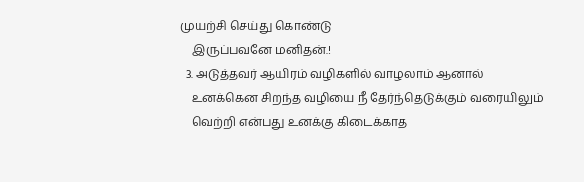முயற்சி செய்து கொண்டு
    இருப்பவனே மனிதன்.!
  3. அடுத்தவர் ஆயிரம் வழிகளில் வாழலாம் ஆனால்
    உனக்கென சிறந்த வழியை நீ தேர்ந்தெடுக்கும் வரையிலும்
    வெற்றி என்பது உனக்கு கிடைக்காத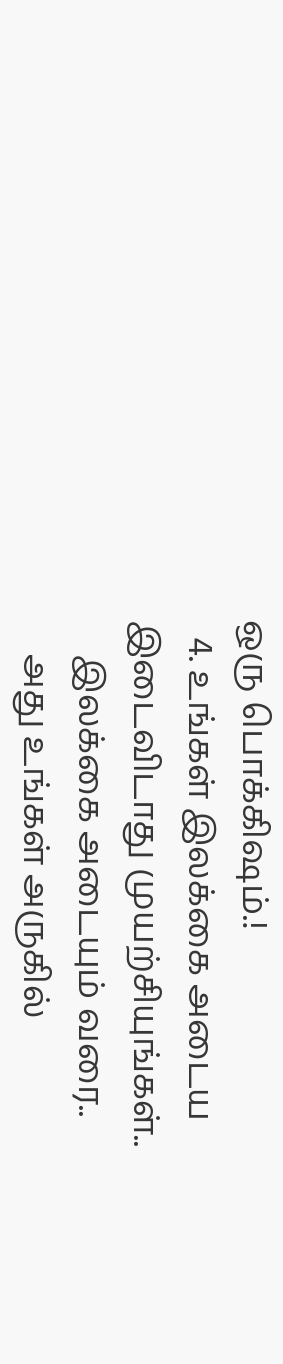ஒரு பொக்கிஷம்.!
  4. உங்கள் இலக்கை அடைய இடைவிடாது முயற்சியுங்கள்..
    இலக்கை அடையும் வரை..
    அது உங்கள் அருகில்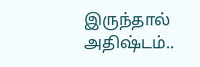இருந்தால் அதிஷ்டம்..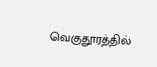வெகுதூரத்தில்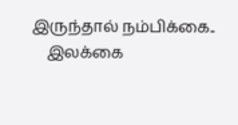இருந்தால் நம்பிக்கை..
    இலக்கை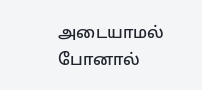அடையாமல் போனால்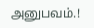அனுபவம்.!